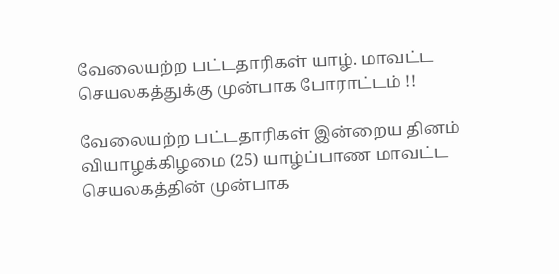வேலையற்ற பட்டதாரிகள் யாழ். மாவட்ட செயலகத்துக்கு முன்பாக போராட்டம் !!

வேலையற்ற பட்டதாரிகள் இன்றைய தினம் வியாழக்கிழமை (25) யாழ்ப்பாண மாவட்ட செயலகத்தின் முன்பாக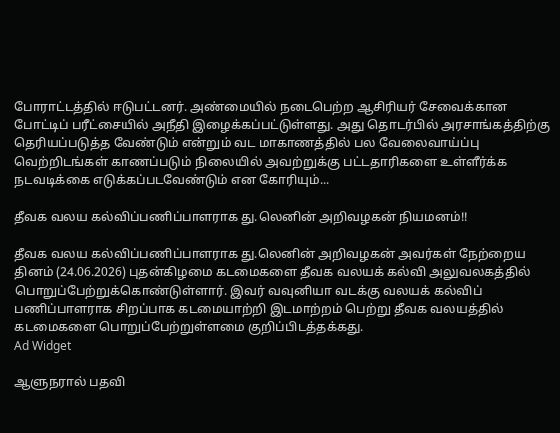போராட்டத்தில் ஈடுபட்டனர். அண்மையில் நடைபெற்ற ஆசிரியர் சேவைக்கான போட்டிப் பரீட்சையில் அநீதி இழைக்கப்பட்டுள்ளது. அது தொடர்பில் அரசாங்கத்திற்கு தெரியப்படுத்த வேண்டும் என்றும் வட மாகாணத்தில் பல வேலைவாய்ப்பு வெற்றிடங்கள் காணப்படும் நிலையில் அவற்றுக்கு பட்டதாரிகளை உள்ளீர்க்க நடவடிக்கை எடுக்கப்படவேண்டும் என கோரியும்...

தீவக வலய கல்விப்பணிப்பாளராக து.லெனின் அறிவழகன் நியமனம்!!

தீவக வலய கல்விப்பணிப்பாளராக து.லெனின் அறிவழகன் அவர்கள் நேற்றைய தினம் (24.06.2026) புதன்கிழமை கடமைகளை தீவக வலயக் கல்வி அலுவலகத்தில் பொறுப்பேற்றுக்கொண்டுள்ளார். இவர் வவுனியா வடக்கு வலயக் கல்விப் பணிப்பாளராக சிறப்பாக கடமையாற்றி இடமாற்றம் பெற்று தீவக வலயத்தில் கடமைகளை பொறுப்பேற்றுள்ளமை குறிப்பிடத்தக்கது.
Ad Widget

ஆளுநரால் பதவி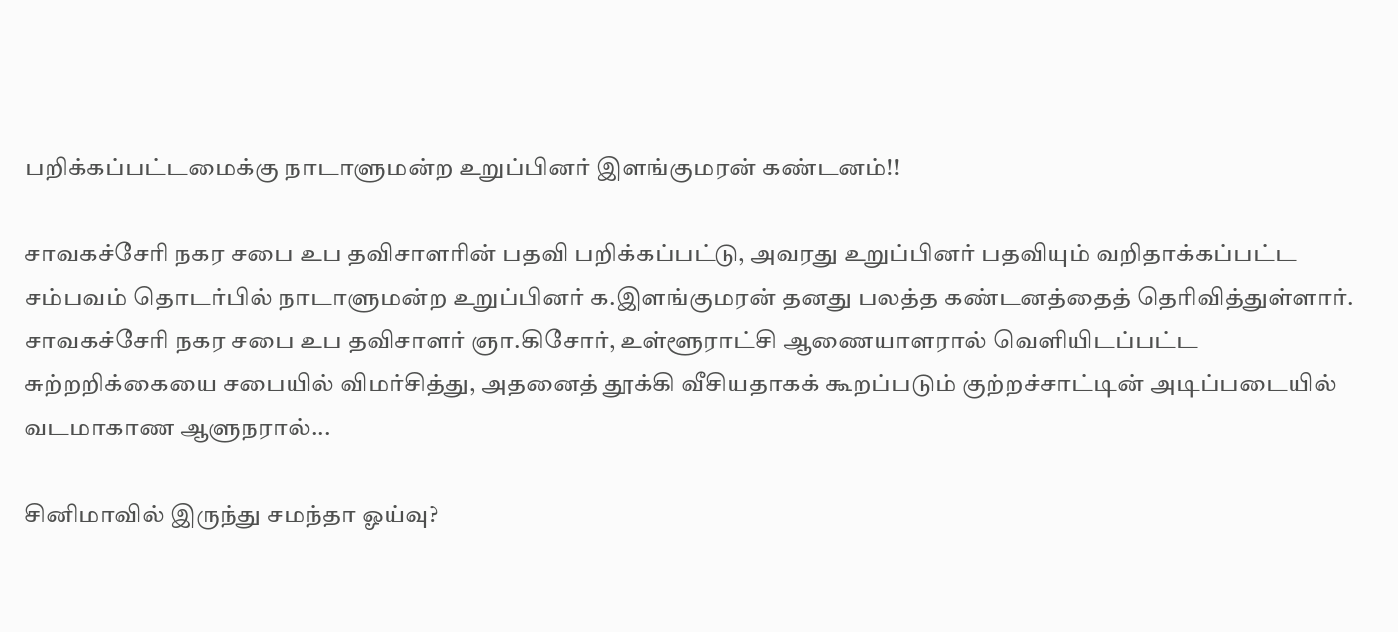பறிக்கப்பட்டமைக்கு நாடாளுமன்ற உறுப்பினர் இளங்குமரன் கண்டனம்!!

சாவகச்சேரி நகர சபை உப தவிசாளரின் பதவி பறிக்கப்பட்டு, அவரது உறுப்பினர் பதவியும் வறிதாக்கப்பட்ட சம்பவம் தொடர்பில் நாடாளுமன்ற உறுப்பினர் க.இளங்குமரன் தனது பலத்த கண்டனத்தைத் தெரிவித்துள்ளார். சாவகச்சேரி நகர சபை உப தவிசாளர் ஞா.கிசோர், உள்ளூராட்சி ஆணையாளரால் வெளியிடப்பட்ட சுற்றறிக்கையை சபையில் விமர்சித்து, அதனைத் தூக்கி வீசியதாகக் கூறப்படும் குற்றச்சாட்டின் அடிப்படையில் வடமாகாண ஆளுநரால்...

சினிமாவில் இருந்து சமந்தா ஓய்வு?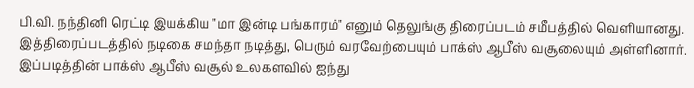பி.வி. நந்தினி ரெட்டி இயக்கிய "மா இன்டி பங்காரம்" எனும் தெலுங்கு திரைப்படம் சமீபத்தில் வெளியானது. இத்திரைப்படத்தில் நடிகை சமந்தா நடித்து, பெரும் வரவேற்பையும் பாக்ஸ் ஆபீஸ் வசூலையும் அள்ளினார். இப்படித்தின் பாக்ஸ் ஆபீஸ் வசூல் உலகளவில் ஐந்து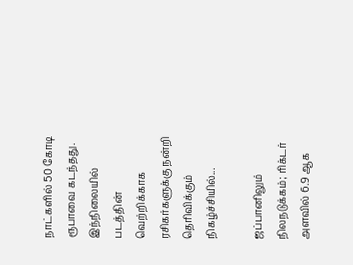நாட்களில் 50 கோடி ரூபாவை கடந்தது. இந்நிலையில் படத்தின் வெற்றிக்காக ரசிகர்களுக்கு நன்றி தெரிவிக்கும் நிகழ்ச்சியில்...

ஜப்பானிலும் நிலநடுக்கம்; ரிக்டர் அளவில் 6.9 ஆக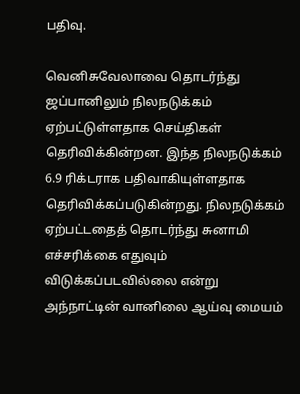பதிவு.

வெனிசுவேலாவை தொடர்ந்து ஜப்பானிலும் நிலநடுக்கம் ஏற்பட்டுள்ளதாக செய்திகள் தெரிவிக்கின்றன. இந்த நிலநடுக்கம் 6.9 ரிக்டராக பதிவாகியுள்ளதாக தெரிவிக்கப்படுகின்றது. நிலநடுக்கம் ஏற்பட்டதைத் தொடர்ந்து சுனாமி எச்சரிக்கை எதுவும் விடுக்கப்படவில்லை என்று அந்நாட்டின் வானிலை ஆய்வு மையம்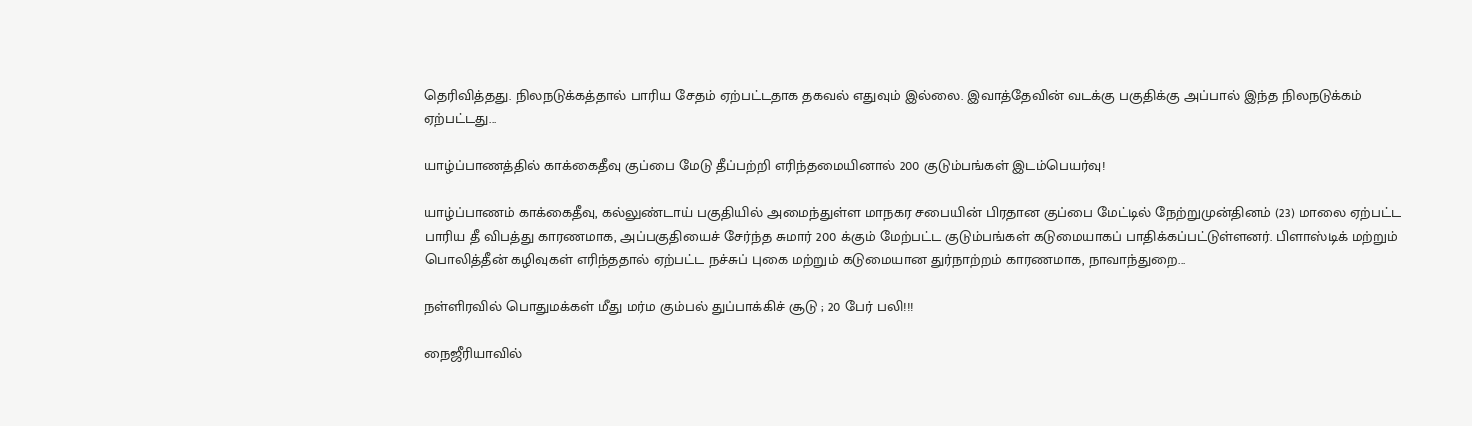தெரிவித்தது. நிலநடுக்கத்தால் பாரிய சேதம் ஏற்பட்டதாக தகவல் எதுவும் இல்லை. இவாத்தேவின் வடக்கு பகுதிக்கு அப்பால் இந்த நிலநடுக்கம் ஏற்பட்டது...

யாழ்ப்பாணத்தில் காக்கைதீவு குப்பை மேடு தீப்பற்றி எரிந்தமையினால் 200 குடும்பங்கள் இடம்பெயர்வு!

யாழ்ப்பாணம் காக்கைதீவு, கல்லுண்டாய் பகுதியில் அமைந்துள்ள மாநகர சபையின் பிரதான குப்பை மேட்டில் நேற்றுமுன்தினம் (23) மாலை ஏற்பட்ட பாரிய தீ விபத்து காரணமாக, அப்பகுதியைச் சேர்ந்த சுமார் 200 க்கும் மேற்பட்ட குடும்பங்கள் கடுமையாகப் பாதிக்கப்பட்டுள்ளனர். பிளாஸ்டிக் மற்றும் பொலித்தீன் கழிவுகள் எரிந்ததால் ஏற்பட்ட நச்சுப் புகை மற்றும் கடுமையான துர்நாற்றம் காரணமாக, நாவாந்துறை...

நள்ளிரவில் பொதுமக்கள் மீது மர்ம கும்பல் துப்பாக்கிச் சூடு ; 20 பேர் பலி!!!

நைஜீரியாவில்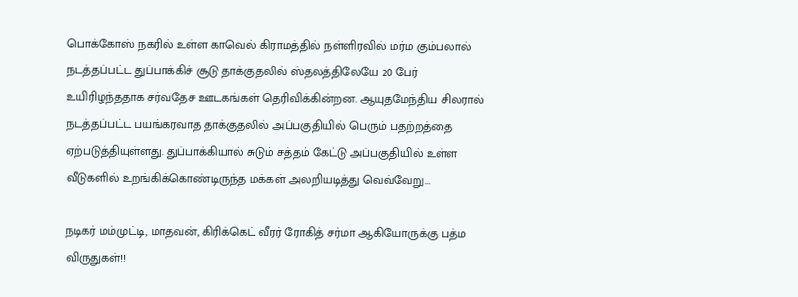பொக்கோஸ் நகரில் உள்ள காவெல் கிராமத்தில் நள்ளிரவில் மர்ம கும்பலால் நடத்தப்பட்ட துப்பாக்கிச் சூடு தாக்குதலில் ஸ்தலத்திலேயே 20 பேர் உயிரிழந்ததாக சர்வதேச ஊடகங்கள் தெரிவிக்கின்றன. ஆயுதமேந்திய சிலரால் நடத்தப்பட்ட பயங்கரவாத தாக்குதலில் அப்பகுதியில் பெரும் பதற்றத்தை ஏற்படுத்தியுள்ளது. துப்பாக்கியால் சுடும் சத்தம் கேட்டு அப்பகுதியில் உள்ள வீடுகளில் உறங்கிக்கொண்டிருந்த மக்கள் அலறியடித்து வெவ்வேறு...

நடிகர் மம்முட்டி, மாதவன், கிரிக்கெட் வீரர் ரோகித் சர்மா ஆகியோருக்கு பத்ம விருதுகள்!!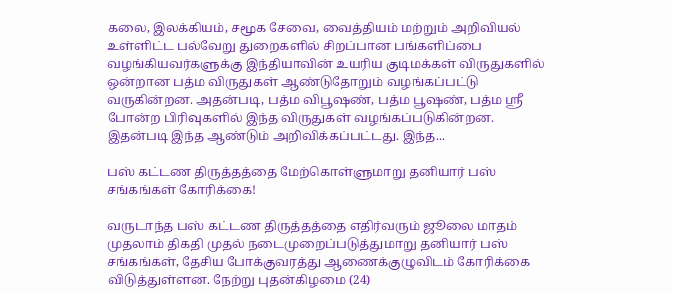கலை, இலக்கியம், சமூக சேவை, வைத்தியம் மற்றும் அறிவியல் உள்ளிட்ட பல்வேறு துறைகளில் சிறப்பான பங்களிப்பை வழங்கியவர்களுக்கு இந்தியாவின் உயரிய குடிமக்கள் விருதுகளில் ஒன்றான பத்ம விருதுகள் ஆண்டுதோறும் வழங்கப்பட்டு வருகின்றன. அதன்படி, பத்ம விபூஷண், பத்ம பூஷண், பத்ம ஸ்ரீ போன்ற பிரிவுகளில் இந்த விருதுகள் வழங்கப்படுகின்றன. இதன்படி இந்த ஆண்டும் அறிவிக்கப்பட்டது. இந்த...

பஸ் கட்டண திருத்தத்தை மேற்கொள்ளுமாறு தனியார் பஸ் சங்கங்கள் கோரிக்கை!

வருடாந்த பஸ் கட்டண திருத்தத்தை எதிர்வரும் ஜூலை மாதம் முதலாம் திகதி முதல் நடைமுறைப்படுத்துமாறு தனியார் பஸ் சங்கங்கள், தேசிய போக்குவரத்து ஆணைக்குழுவிடம் கோரிக்கை விடுத்துள்ளன. நேற்று புதன்கிழமை (24)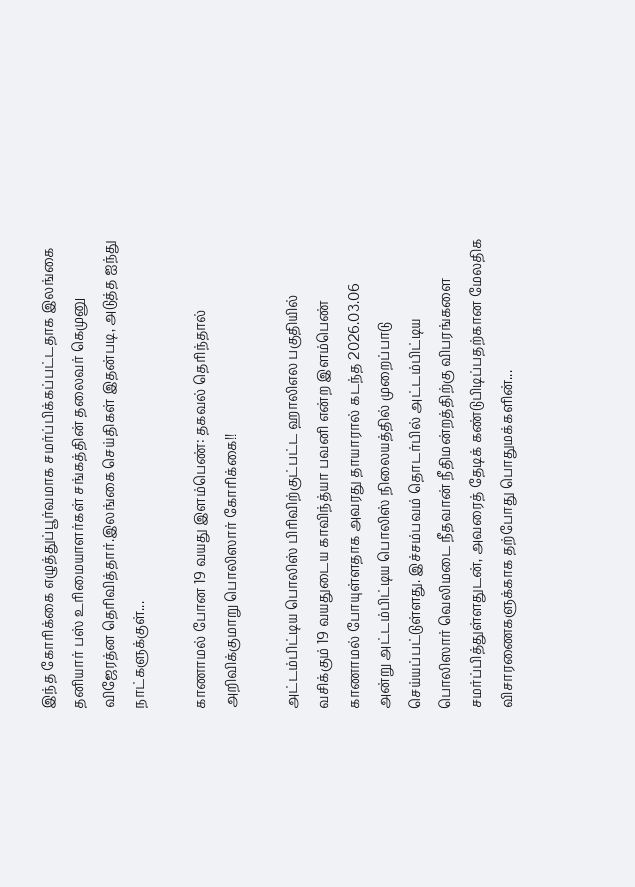இந்த கோரிக்கை எழுத்துப்பூர்வமாக சமர்ப்பிக்கப்பட்டதாக இலங்கை தனியார் பஸ் உரிமையாளர்கள் சங்கத்தின் தலைவர் கெமுனு விஜேரத்ன தெரிவித்தார்.இலங்கை செய்திகள் இதன்படி, அடுத்த ஐந்து நாட்களுக்குள்...

காணாமல் போன 19 வயது இளம்பெண்: தகவல் தெரிந்தால் அறிவிக்குமாறு பொலிஸார் கோரிக்கை!!

அட்டம்பிட்டிய பொலிஸ் பிரிவிற்குட்பட்ட ஹாலிஎல பகுதியில் வசிக்கும் 19 வயதுடைய காவிந்த்யா பவனி என்ற இளம்பெண் காணாமல் போயுள்ளதாக அவரது தாயாரால் கடந்த 2026.03.06 அன்று அட்டம்பிட்டிய பொலிஸ் நிலையத்தில் முறைப்பாடு செய்யப்பட்டுள்ளது. இச்சம்பவம் தொடர்பில் அட்டம்பிட்டிய பொலிஸார் வெலிமடை நீதவான் நீதிமன்றத்திற்கு விபரங்களை சமர்ப்பித்துள்ளதுடன், அவரைத் தேடிக் கண்டுபிடிப்பதற்கான மேலதிக விசாரணைகளுக்காக தற்போது பொதுமக்களின்...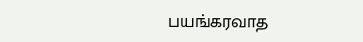பயங்கரவாத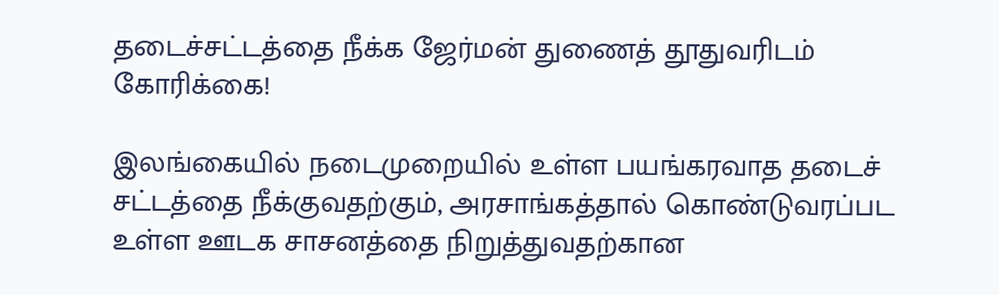தடைச்சட்டத்தை நீக்க ஜேர்மன் துணைத் தூதுவரிடம் கோரிக்கை!

இலங்கையில் நடைமுறையில் உள்ள பயங்கரவாத தடைச் சட்டத்தை நீக்குவதற்கும், அரசாங்கத்தால் கொண்டுவரப்பட உள்ள ஊடக சாசனத்தை நிறுத்துவதற்கான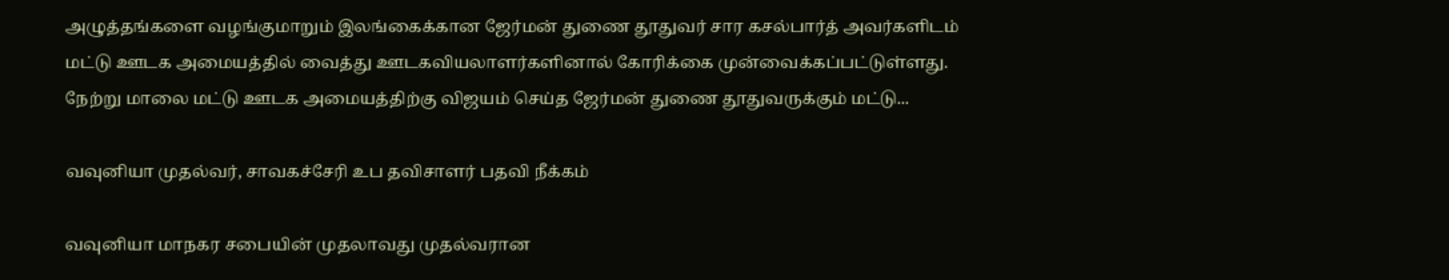அழுத்தங்களை வழங்குமாறும் இலங்கைக்கான ஜேர்மன் துணை தூதுவர் சார கசல்பார்த் அவர்களிடம் மட்டு ஊடக அமையத்தில் வைத்து ஊடகவியலாளர்களினால் கோரிக்கை முன்வைக்கப்பட்டுள்ளது. நேற்று மாலை மட்டு ஊடக அமையத்திற்கு விஜயம் செய்த ஜேர்மன் துணை தூதுவருக்கும் மட்டு...

வவுனியா முதல்வர், சாவகச்சேரி உப தவிசாளர் பதவி நீக்கம்

வவுனியா மாநகர சபையின் முதலாவது முதல்வரான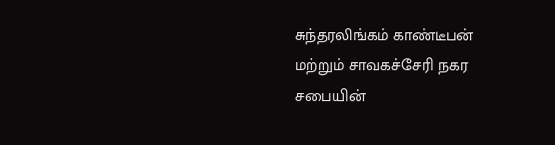சுந்தரலிங்கம் காண்டீபன் மற்றும் சாவகச்சேரி நகர சபையின்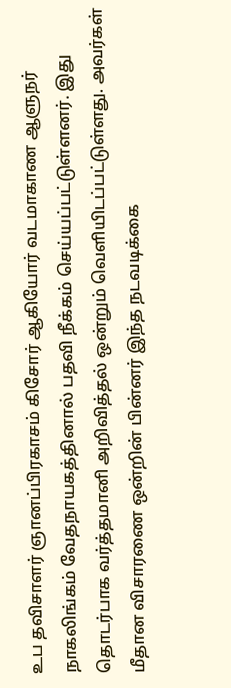உப தவிசாளர் ஞானப்பிரகாசம் கிசோர் ஆகியோர் வடமாகாண ஆளுநர் நாகலிங்கம் வேதநாயகத்தினால் பதவி நீக்கம் செய்யப்பட்டுள்ளனர். இது தொடர்பாக வர்த்தமானி அறிவித்தல் ஒன்றும் வெளியிடப்பட்டுள்ளது. அவர்கள் மீதான விசாரணை ஒன்றின் பின்னர் இந்த நடவடிக்கை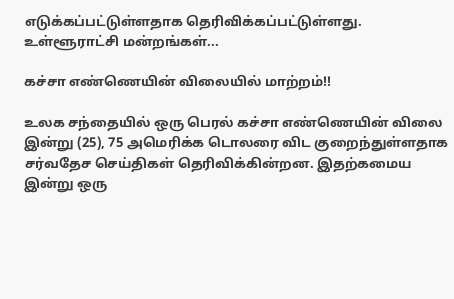எடுக்கப்பட்டுள்ளதாக தெரிவிக்கப்பட்டுள்ளது. உள்ளூராட்சி மன்றங்கள்...

கச்சா எண்ணெயின் விலையில் மாற்றம்!!

உலக சந்தையில் ஒரு பெரல் கச்சா எண்ணெயின் விலை இன்று (25), 75 அமெரிக்க டொலரை விட குறைந்துள்ளதாக சர்வதேச செய்திகள் தெரிவிக்கின்றன. இதற்கமைய இன்று ஒரு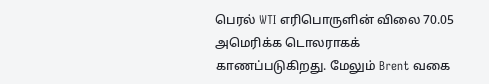பெரல் WTI எரிபொருளின் விலை 70.05 அமெரிக்க டொலராகக் காணப்படுகிறது. மேலும் Brent வகை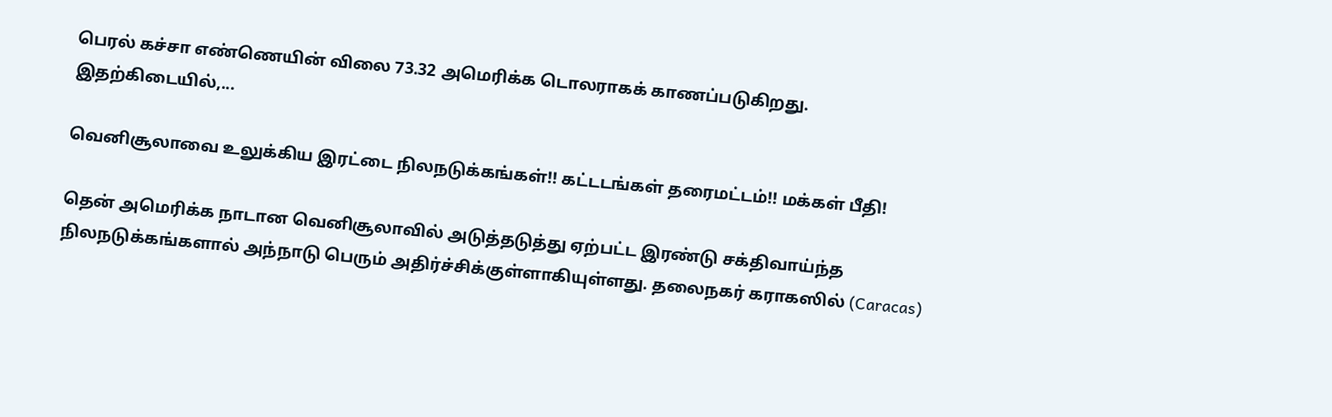பெரல் கச்சா எண்ணெயின் விலை 73.32 அமெரிக்க டொலராகக் காணப்படுகிறது. இதற்கிடையில்,...

வெனிசூலாவை உலுக்கிய இரட்டை நிலநடுக்கங்கள்!! கட்டடங்கள் தரைமட்டம்!! மக்கள் பீதி!

தென் அமெரிக்க நாடான வெனிசூலாவில் அடுத்தடுத்து ஏற்பட்ட இரண்டு சக்திவாய்ந்த நிலநடுக்கங்களால் அந்நாடு பெரும் அதிர்ச்சிக்குள்ளாகியுள்ளது. தலைநகர் கராகஸில் (Caracas)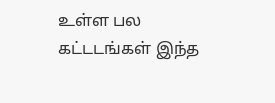உள்ள பல கட்டடங்கள் இந்த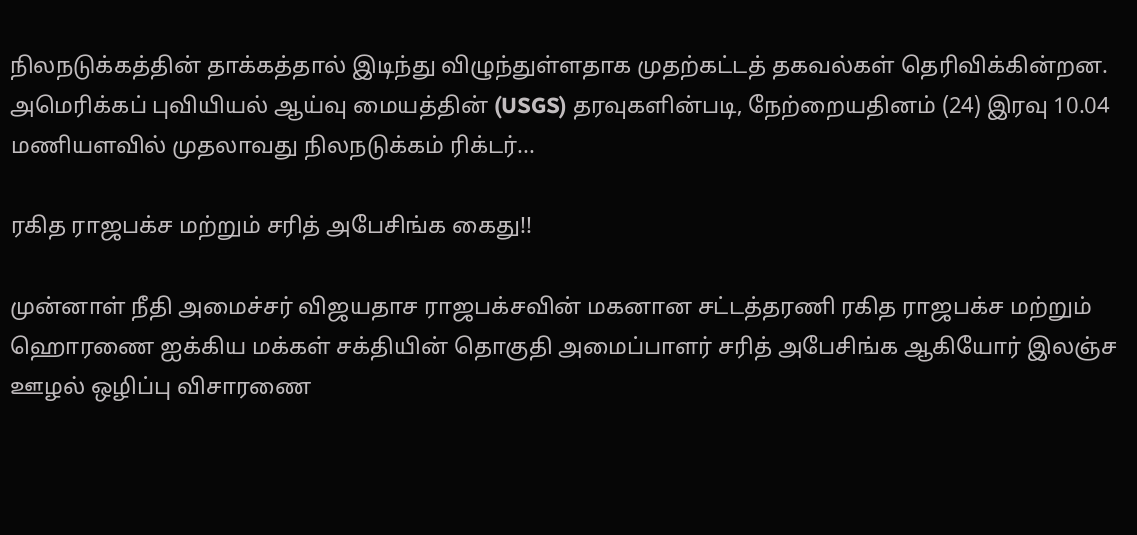நிலநடுக்கத்தின் தாக்கத்தால் இடிந்து விழுந்துள்ளதாக முதற்கட்டத் தகவல்கள் தெரிவிக்கின்றன. அமெரிக்கப் புவியியல் ஆய்வு மையத்தின் (USGS) தரவுகளின்படி, நேற்றையதினம் (24) இரவு 10.04 மணியளவில் முதலாவது நிலநடுக்கம் ரிக்டர்...

ரகித ராஜபக்ச மற்றும் சரித் அபேசிங்க கைது!!

முன்னாள் நீதி அமைச்சர் விஜயதாச ராஜபக்சவின் மகனான சட்டத்தரணி ரகித ராஜபக்ச மற்றும் ஹொரணை ஐக்கிய மக்கள் சக்தியின் தொகுதி அமைப்பாளர் சரித் அபேசிங்க ஆகியோர் இலஞ்ச ஊழல் ஒழிப்பு விசாரணை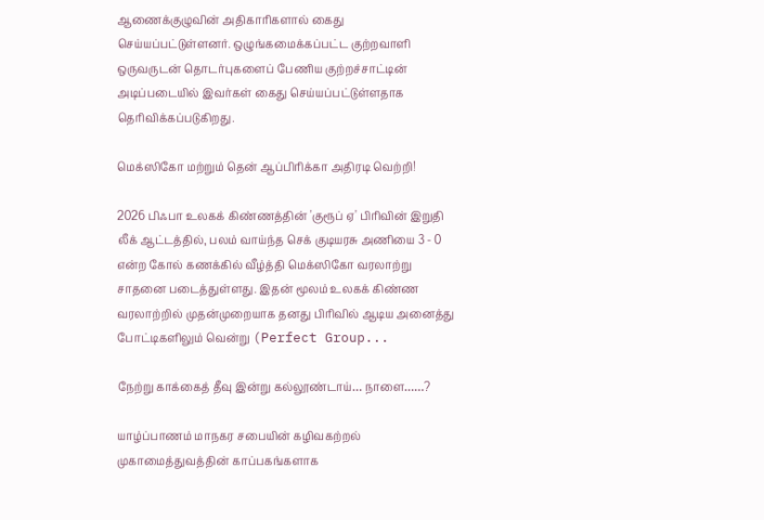ஆணைக்குழுவின் அதிகாரிகளால் கைது செய்யப்பட்டுள்ளனர். ஒழுங்கமைக்கப்பட்ட குற்றவாளி ஒருவருடன் தொடர்புகளைப் பேணிய குற்றச்சாட்டின் அடிப்படையில் இவர்கள் கைது செய்யப்பட்டுள்ளதாக தெரிவிக்கப்படுகிறது.

மெக்ஸிகோ மற்றும் தென் ஆப்பிரிக்கா அதிரடி வெற்றி!

2026 பிஃபா உலகக் கிண்ணத்தின் 'குரூப் ஏ' பிரிவின் இறுதி லீக் ஆட்டத்தில், பலம் வாய்ந்த செக் குடியரசு அணியை 3 - 0 என்ற கோல் கணக்கில் வீழ்த்தி மெக்ஸிகோ வரலாற்று சாதனை படைத்துள்ளது. இதன் மூலம் உலகக் கிண்ண வரலாற்றில் முதன்முறையாக தனது பிரிவில் ஆடிய அனைத்து போட்டிகளிலும் வென்று (Perfect Group...

நேற்று காக்கைத் தீவு இன்று கல்லூண்டாய்… நாளை……?

யாழ்ப்பாணம் மாநகர சபையின் கழிவகற்றல் முகாமைத்துவத்தின் காப்பகங்களாக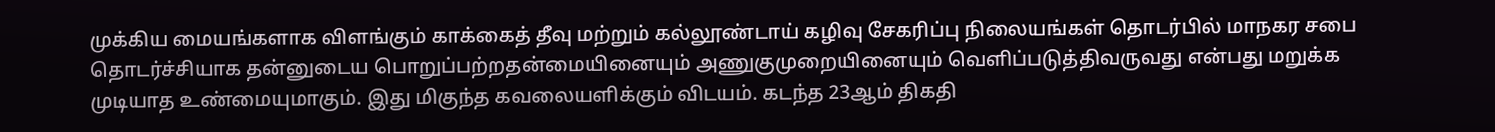முக்கிய மையங்களாக விளங்கும் காக்கைத் தீவு மற்றும் கல்லூண்டாய் கழிவு சேகரிப்பு நிலையங்கள் தொடர்பில் மாநகர சபை தொடர்ச்சியாக தன்னுடைய பொறுப்பற்றதன்மையினையும் அணுகுமுறையினையும் வெளிப்படுத்திவருவது என்பது மறுக்க முடியாத உண்மையுமாகும். இது மிகுந்த கவலையளிக்கும் விடயம். கடந்த 23ஆம் திகதி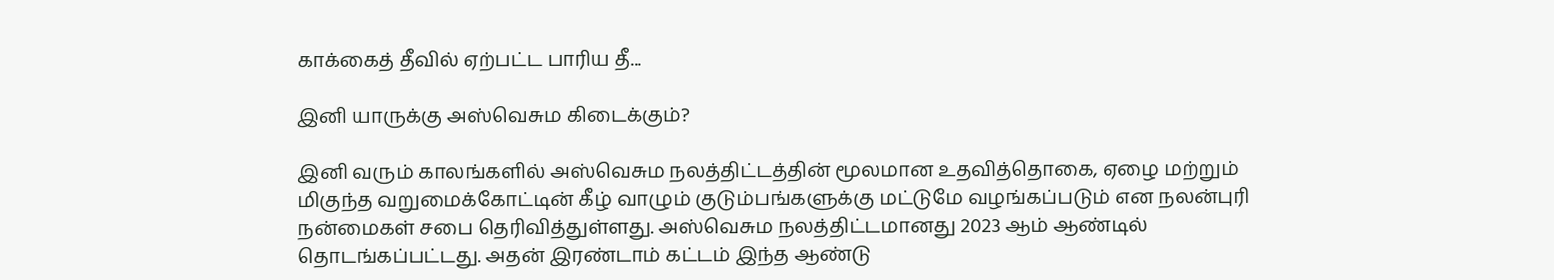காக்கைத் தீவில் ஏற்பட்ட பாரிய தீ...

இனி யாருக்கு அஸ்வெசும கிடைக்கும்?

இனி வரும் காலங்களில் அஸ்வெசும நலத்திட்டத்தின் மூலமான உதவித்தொகை, ஏழை மற்றும் மிகுந்த வறுமைக்கோட்டின் கீழ் வாழும் குடும்பங்களுக்கு மட்டுமே வழங்கப்படும் என நலன்புரி நன்மைகள் சபை தெரிவித்துள்ளது. அஸ்வெசும நலத்திட்டமானது 2023 ஆம் ஆண்டில் தொடங்கப்பட்டது. அதன் இரண்டாம் கட்டம் இந்த ஆண்டு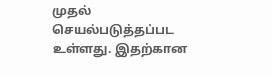முதல் செயல்படுத்தப்பட உள்ளது. இதற்கான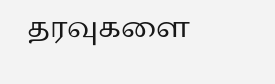தரவுகளை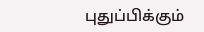புதுப்பிக்கும்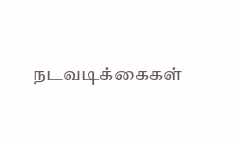நடவடிக்கைகள்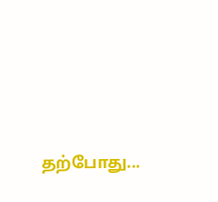தற்போது...